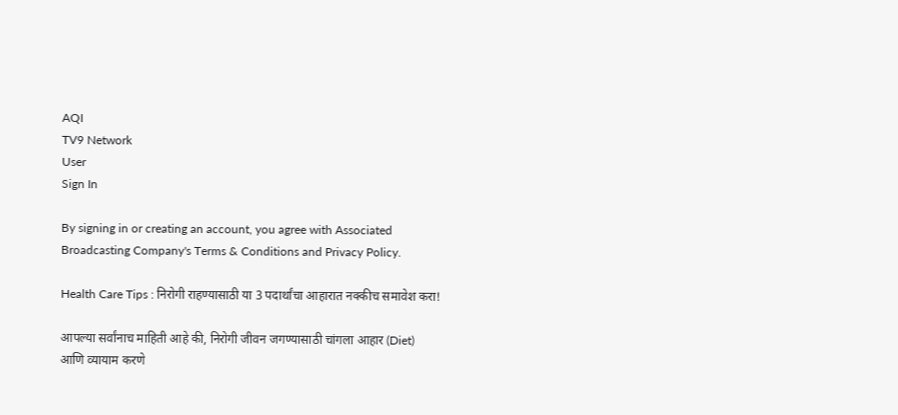AQI
TV9 Network
User
Sign In

By signing in or creating an account, you agree with Associated Broadcasting Company's Terms & Conditions and Privacy Policy.

Health Care Tips : निरोगी राहण्यासाठी या 3 पदार्थांचा आहारात नक्कीच समावेश करा!

आपल्या सर्वांनाच माहिती आहे की, निरोगी जीवन जगण्यासाठी चांगला आहार (Diet) आणि व्यायाम करणे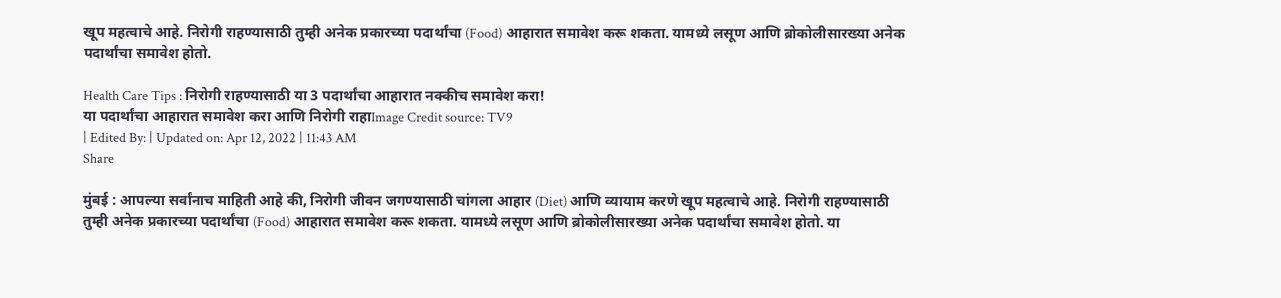खूप महत्वाचे आहे. निरोगी राहण्यासाठी तुम्ही अनेक प्रकारच्या पदार्थांचा (Food) आहारात समावेश करू शकता. यामध्ये लसूण आणि ब्रोकोलीसारख्या अनेक पदार्थांचा समावेश होतो.

Health Care Tips : निरोगी राहण्यासाठी या 3 पदार्थांचा आहारात नक्कीच समावेश करा!
या पदार्थांचा आहारात समावेश करा आणि निरोगी राहाImage Credit source: TV9
| Edited By: | Updated on: Apr 12, 2022 | 11:43 AM
Share

मुंबई : आपल्या सर्वांनाच माहिती आहे की, निरोगी जीवन जगण्यासाठी चांगला आहार (Diet) आणि व्यायाम करणे खूप महत्वाचे आहे. निरोगी राहण्यासाठी तुम्ही अनेक प्रकारच्या पदार्थांचा (Food) आहारात समावेश करू शकता. यामध्ये लसूण आणि ब्रोकोलीसारख्या अनेक पदार्थांचा समावेश होतो. या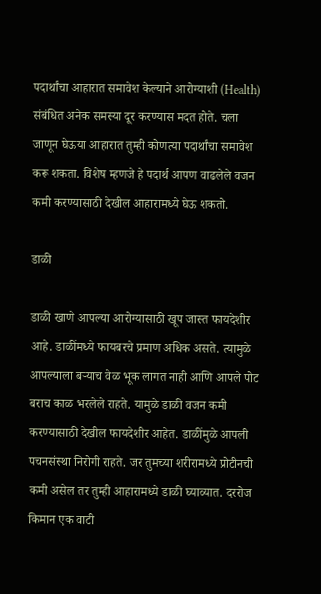पदार्थांचा आहारात समावेश केल्याने आरोग्याशी (Health) संबंधित अनेक समस्या दूर करण्यास मदत होते. चला जाणून घेऊया आहारात तुम्ही कोणत्या पदार्थांचा समावेश करू शकता. विशेष म्हणजे हे पदार्थ आपण वाढलेले वजन कमी करण्यासाठी देखील आहारामध्ये घेऊ शकतो.

डाळी

डाळी खाणे आपल्या आरोग्यासाठी खूप जास्त फायदेशीर आहे. डाळींमध्ये फायबरचे प्रमाण अधिक असते. त्यामुळे आपल्याला बऱ्याच वेळ भूक लागत नाही आणि आपले पोट बराच काळ भरलेले राहते. यामुळे डाळी वजन कमी करण्यासाठी देखील फायदेशीर आहेत. डाळींमुळे आपली पचनसंस्था निरोगी राहते. जर तुमच्या शरीरामध्ये प्रोटीनची कमी असेल तर तुम्ही आहारामध्ये डाळी घ्याव्यात. दररोज किमान एक वाटी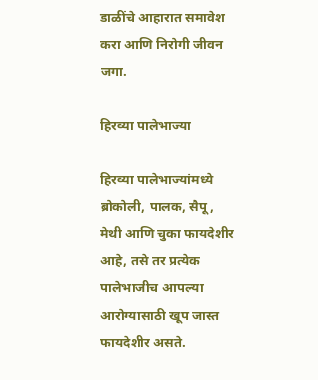डाळींचे आहारात समावेश करा आणि निरोगी जीवन जगा.

हिरव्या पालेभाज्या

हिरव्या पालेभाज्यांमध्ये ब्रोकोली, पालक, सैपू, मेथी आणि चुका फायदेशीर आहे, तसे तर प्रत्येक पालेभाजीच आपल्या आरोग्यासाठी खूप जास्त फायदेशीर असते.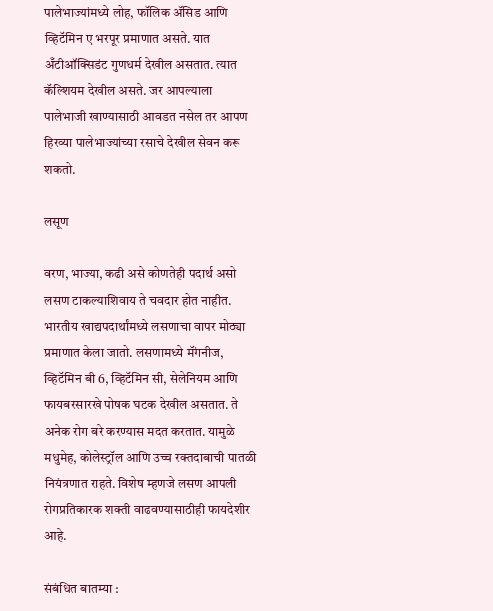पालेभाज्यांमध्ये लोह, फॉलिक ॲसिड आणि व्हिटॅमिन ए भरपूर प्रमाणात असते. यात अँटीऑक्सिडंट गुणधर्म देखील असतात. त्यात कॅल्शियम देखील असते. जर आपल्याला पालेभाजी खाण्यासाठी आवडत नसेल तर आपण हिरव्या पालेभाज्यांच्या रसाचे देखील सेवन करू शकतो.

लसूण

वरण, भाज्या, कढी असे कोणतेही पदार्थ असो लसण टाकल्याशिवाय ते चवदार होत नाहीत. भारतीय खाद्यपदार्थांमध्ये लसणाचा वापर मोठ्या प्रमाणात केला जातो. लसणामध्ये मॅंगनीज, व्हिटॅमिन बी 6, व्हिटॅमिन सी, सेलेनियम आणि फायबरसारखे पोषक घटक देखील असतात. ते अनेक रोग बरे करण्यास मदत करतात. यामुळे मधुमेह, कोलेस्ट्रॉल आणि उच्च रक्तदाबाची पातळी नियंत्रणात राहते. विशेष म्हणजे लसण आपली रोगप्रतिकारक शक्ती वाढवण्यासाठीही फायदेशीर आहे.

संबंधित बातम्या :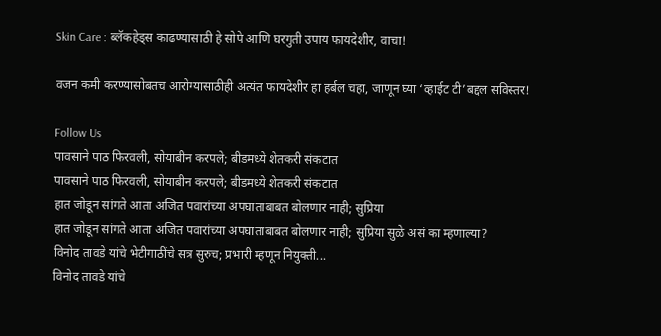Skin Care : ब्लॅकहेड्स काढण्यासाठी हे सोपे आणि घरगुती उपाय फायदेशीर, वाचा!

वजन कमी करण्यासोबतच आरोग्यासाठीही अत्यंत फायदेशीर हा हर्बल चहा, जाणून घ्या ‘व्हाईट टी’बद्दल सविस्तर!

Follow Us
पावसाने पाठ फिरवली, सोयाबीन करपले; बीडमध्ये शेतकरी संकटात
पावसाने पाठ फिरवली, सोयाबीन करपले; बीडमध्ये शेतकरी संकटात
हात जोडून सांगते आता अजित पवारांच्या अपघाताबाबत बोलणार नाही; सुप्रिया
हात जोडून सांगते आता अजित पवारांच्या अपघाताबाबत बोलणार नाही; सुप्रिया सुळे असं का म्हणाल्या?
विनोद तावडे यांचे भेटीगाठींचे सत्र सुरुच; प्रभारी म्हणून नियुक्ती...
विनोद तावडे यांचे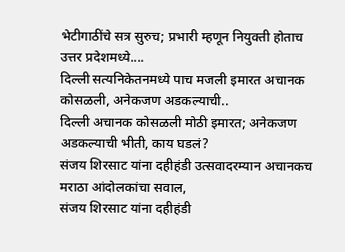भेटीगाठींचे सत्र सुरुच; प्रभारी म्हणून नियुक्ती होताच उत्तर प्रदेशमध्ये....
दिल्ली सत्यनिकेतनमध्ये पाच मजली इमारत अचानक कोसळली, अनेकजण अडकल्याची..
दिल्ली अचानक कोसळली मोठी इमारत; अनेकजण अडकल्याची भीती, काय घडलं?
संजय शिरसाट यांना दहीहंडी उत्सवादरम्यान अचानकच मराठा आंदोलकांचा सवाल,
संजय शिरसाट यांना दहीहंडी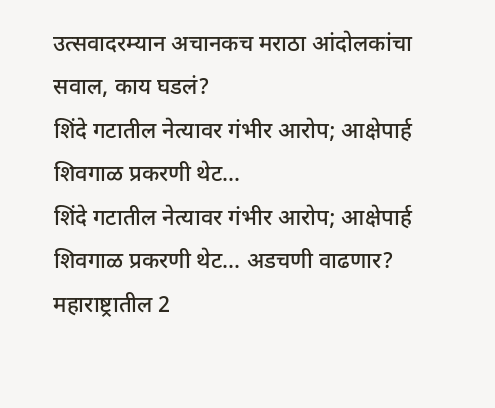उत्सवादरम्यान अचानकच मराठा आंदोलकांचा सवाल, काय घडलं?
शिंदे गटातील नेत्यावर गंभीर आरोप; आक्षेपार्ह शिवगाळ प्रकरणी थेट...
शिंदे गटातील नेत्यावर गंभीर आरोप; आक्षेपार्ह शिवगाळ प्रकरणी थेट... अडचणी वाढणार?
महाराष्ट्रातील 2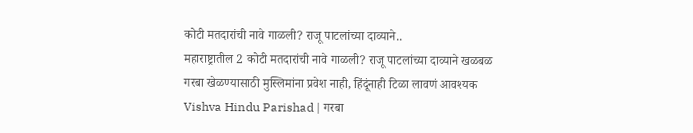कोटी मतदारांची नावे गाळली? राजू पाटलांच्या दाव्याने..
महाराष्ट्रातील 2 कोटी मतदारांची नावे गाळली? राजू पाटलांच्या दाव्याने खळबळ
गरबा खेळण्यासाठी मुस्लिमांना प्रवेश नाही, हिंदूंनाही टिळा लावणं आवश्यक
Vishva Hindu Parishad | गरबा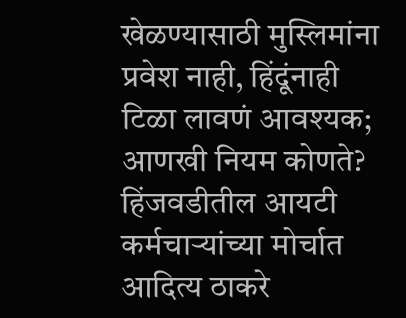खेळण्यासाठी मुस्लिमांना प्रवेश नाही, हिंदूंनाही टिळा लावणं आवश्यक; आणखी नियम कोणते?
हिंजवडीतील आयटी कर्मचाऱ्यांच्या मोर्चात आदित्य ठाकरे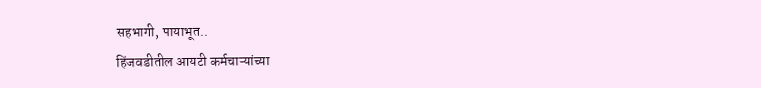सहभागी, पायाभूत..
हिंजवडीतील आयटी कर्मचाऱ्यांच्या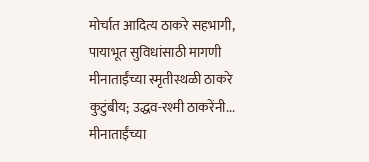मोर्चात आदित्य ठाकरे सहभागी, पायाभूत सुविधांसाठी मागणी
मीनाताईंच्या स्मृतीस्थळी ठाकरे कुटुंबीय; उद्धव-रश्मी ठाकरेंनी...
मीनाताईंच्या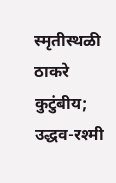स्मृतीस्थळी ठाकरे कुटुंबीय; उद्धव-रश्मी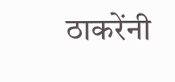ठाकरेंनी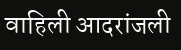वाहिली आदरांजली